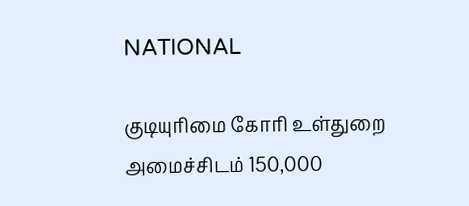NATIONAL

குடியுரிமை கோரி உள்துறை அமைச்சிடம் 150,000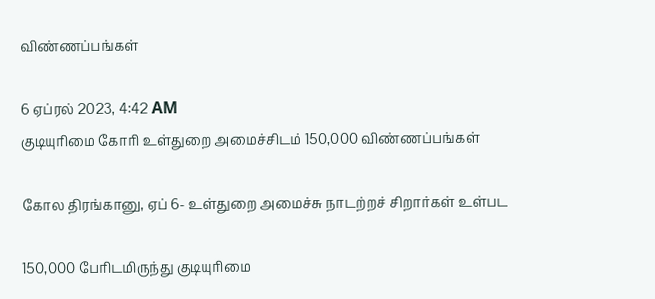விண்ணப்பங்கள்

6 ஏப்ரல் 2023, 4:42 AM
குடியுரிமை கோரி உள்துறை அமைச்சிடம் 150,000 விண்ணப்பங்கள்

கோல திரங்கானு, ஏப் 6- உள்துறை அமைச்சு நாடற்றச் சிறார்கள் உள்பட

150,000 பேரிடமிருந்து குடியுரிமை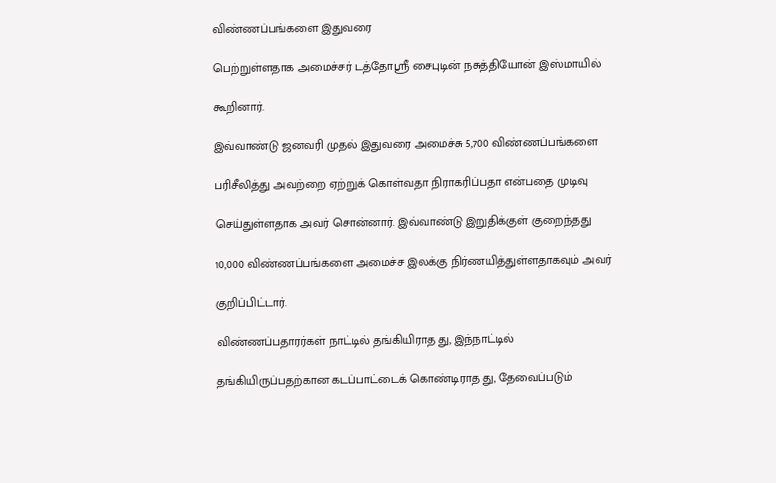விண்ணப்பங்களை இதுவரை

பெற்றுள்ளதாக அமைச்சர் டத்தோஸ்ரீ சைபுடின் நசுத்தியோன் இஸ்மாயில்

கூறினார்.

இவ்வாண்டு ஜனவரி முதல் இதுவரை அமைச்சு 5,700 விண்ணப்பங்களை

பரிசீலித்து அவற்றை ஏற்றுக் கொள்வதா நிராகரிப்பதா என்பதை முடிவு

செய்துள்ளதாக அவர் சொன்னார். இவ்வாண்டு இறுதிக்குள் குறைந்தது

10,000 விண்ணப்பங்களை அமைச்ச இலக்கு நிர்ணயித்துள்ளதாகவும் அவர்

குறிப்பிட்டார்.

விண்ணப்பதாரர்கள் நாட்டில் தங்கியிராத து, இந்நாட்டில்

தங்கியிருப்பதற்கான கடப்பாட்டைக் கொண்டிராத து, தேவைப்படும்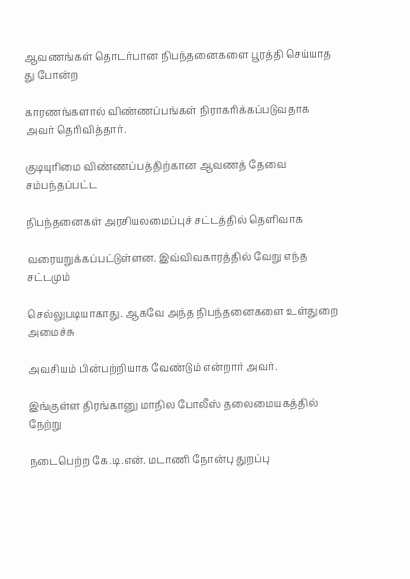ஆவணங்கள் தொடர்பான நிபந்தனைகளை பூரத்தி செய்யாத து போன்ற

காரணங்களால் விண்ணப்பங்கள் நிராகரிக்கப்படுவதாக அவர் தெரிவித்தார்.

குடியுரிமை விண்ணப்பத்திற்கான ஆவணத் தேவை சம்பந்தப்பட்ட

நிபந்தனைகள் அரசியலமைப்புச் சட்டத்தில் தெளிவாக

வரையறுக்கப்பட்டுள்ளன. இவ்விவகாரத்தில் வேறு எந்த சட்டமும்

செல்லுபடியாகாது. ஆகவே அந்த நிபந்தனைகளை உள்துறை அமைச்சு

அவசியம் பின்பற்றியாக வேண்டும் என்றார் அவர்.

இங்குள்ள திரங்கானு மாநில போலீஸ் தலைமையகத்தில் நேற்று

நடைபெற்ற கே.டி.என். மடாணி நோன்பு துறப்பு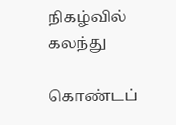நிகழ்வில் கலந்து

கொண்டப்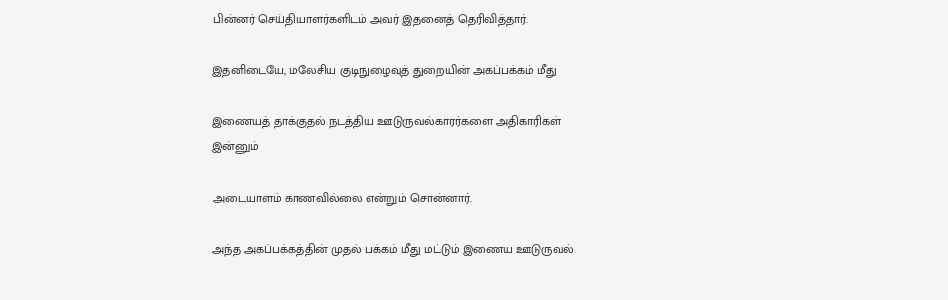பின்னர் செய்தியாளர்களிடம் அவர் இதனைத் தெரிவித்தார்.

இதனிடையே, மலேசிய குடிநுழைவுத் துறையின் அகப்பக்கம் மீது

இணையத் தாக்குதல் நடத்திய ஊடுருவல்காரர்களை அதிகாரிகள் இன்னும்

அடையாளம் காணவில்லை என்றும் சொன்னார்.

அந்த அகப்பக்கத்தின் முதல் பக்கம் மீது மட்டும் இணைய ஊடுருவல்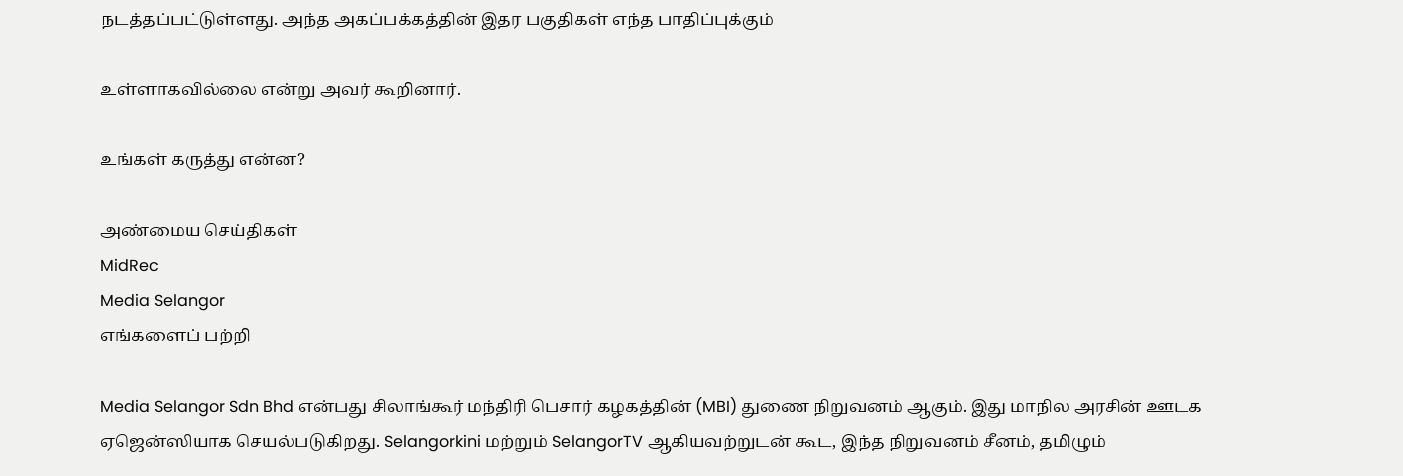நடத்தப்பட்டுள்ளது. அந்த அகப்பக்கத்தின் இதர பகுதிகள் எந்த பாதிப்புக்கும்

உள்ளாகவில்லை என்று அவர் கூறினார்.

உங்கள் கருத்து என்ன?

அண்மைய செய்திகள்
MidRec
Media Selangor
எங்களைப் பற்றி

Media Selangor Sdn Bhd என்பது சிலாங்கூர் மந்திரி பெசார் கழகத்தின் (MBI) துணை நிறுவனம் ஆகும். இது மாநில அரசின் ஊடக ஏஜென்ஸியாக செயல்படுகிறது. Selangorkini மற்றும் SelangorTV ஆகியவற்றுடன் கூட, இந்த நிறுவனம் சீனம், தமிழும்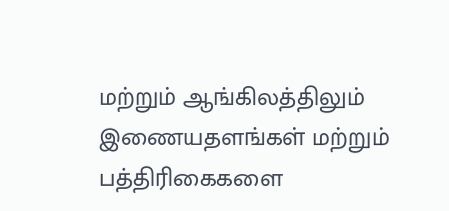மற்றும் ஆங்கிலத்திலும் இணையதளங்கள் மற்றும் பத்திரிகைகளை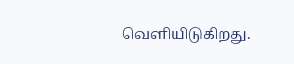வெளியிடுகிறது.